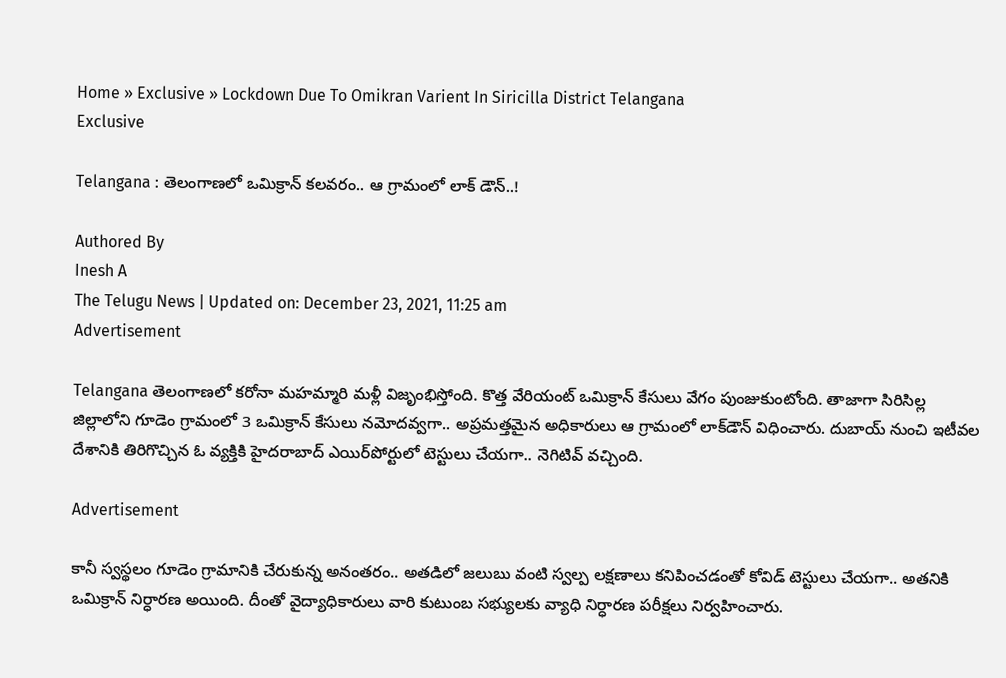Home » Exclusive » Lockdown Due To Omikran Varient In Siricilla District Telangana
Exclusive

Telangana : తెలంగాణలో ఒమిక్రాన్ కలవరం.. ఆ గ్రామంలో లాక్ డౌన్..!

Authored By
Inesh A
The Telugu News | Updated on: December 23, 2021, 11:25 am
Advertisement

Telangana తెలంగాణలో కరోనా మహమ్మారి మళ్లీ విజృంభిస్తోంది. కొత్త వేరియంట్ ఒమిక్రాన్ కేసులు వేగం పుంజుకుంటోంది. తాజాగా సిరిసిల్ల జిల్లాలోని గూడెం గ్రామంలో 3 ఒమిక్రాన్ కేసులు నమోదవ్వగా.. అప్రమత్తమైన అధికారులు ఆ గ్రామంలో లాక్‌డౌన్ విధించారు. దుబాయ్ నుంచి ఇటీవల దేశానికి తిరిగొచ్చిన ఓ వ్యక్తికి హైదరాబాద్ ఎయిర్‌పోర్టులో టెస్టులు చేయగా.. నెగిటివ్ వచ్చింది.

Advertisement

కానీ స్వస్థలం గూడెం గ్రామానికి చేరుకున్న అనంతరం.. అతడిలో జలుబు వంటి స్వల్ప లక్షణాలు కనిపించడంతో కోవిడ్ టెస్టులు చేయగా.. అతనికి ఒమిక్రాన్ నిర్ధారణ అయింది. దీంతో వైద్యాధికారులు వారి కుటుంబ సభ్యులకు వ్యాధి నిర్ధారణ పరీక్షలు నిర్వహించారు.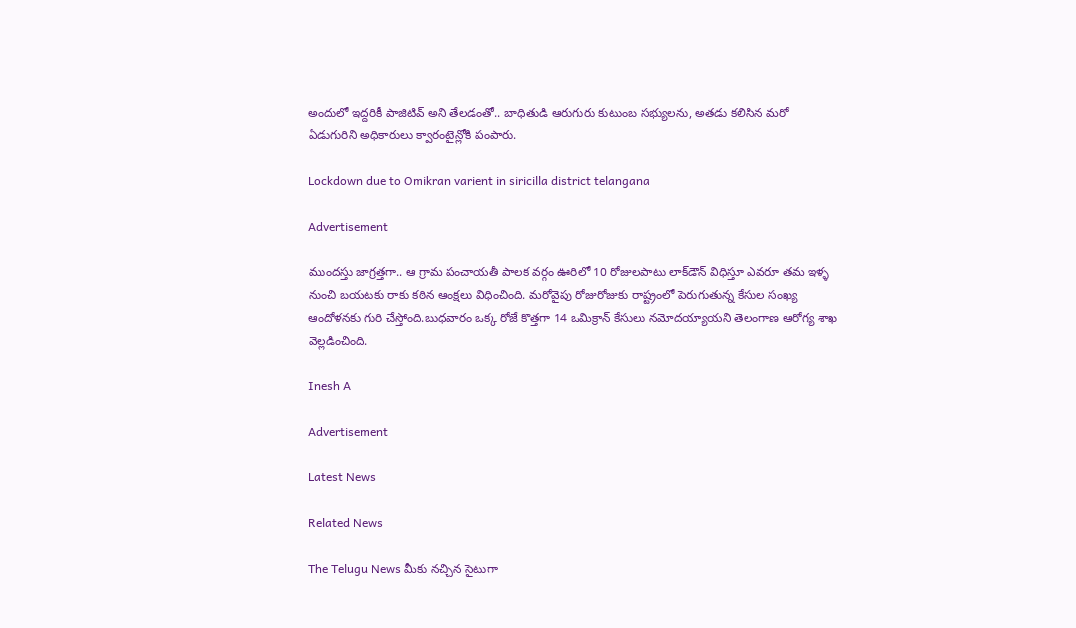అందులో ఇద్దరికీ పాజిటివ్ అని తేలడంతో.. బాధితుడి ఆరుగురు కుటుంబ సభ్యులను, అతడు కలిసిన మరో ఏడుగురిని అధికారులు క్వారంటైన్లోకి పంపారు.

Lockdown due to Omikran varient in siricilla district telangana

Advertisement

ముందస్తు జాగ్రత్తగా.. ఆ గ్రామ పంచాయతీ పాలక వర్గం ఊరిలో 10 రోజులపాటు లాక్‌డౌన్ విధిస్తూ ఎవరూ తమ ఇళ్ళ నుంచి బయటకు రాకు కఠిన ఆంక్షలు విధించింది. మరోవైపు రోజురోజుకు రాష్ట్రంలో పెరుగుతున్న కేసుల సంఖ్య ఆందోళనకు గురి చేస్తోంది.బుధవారం ఒక్క రోజే కొత్తగా 14 ఒమిక్రాన్ కేసులు నమోదయ్యాయని తెలంగాణ ఆరోగ్య శాఖ వెల్లడించింది.

Inesh A

Advertisement

Latest News

Related News

The Telugu News మీకు నచ్చిన సైటుగా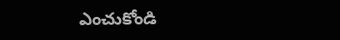ఎంచుకోండి